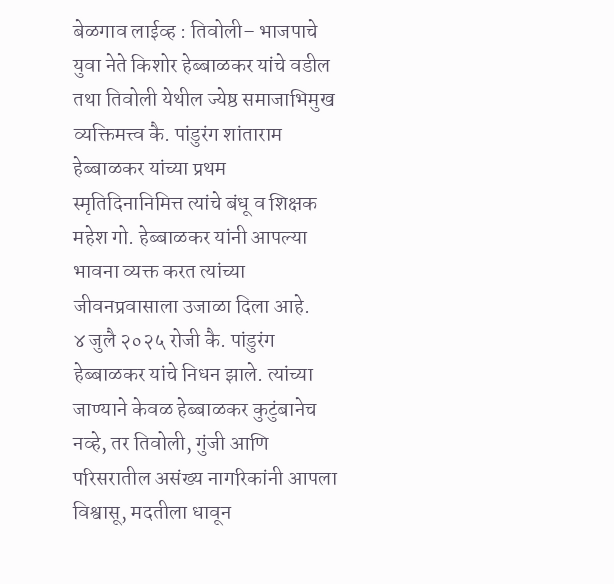बेळगाव लाईव्ह : तिवोली– भाजपाचे युवा नेते किशोर हेब्बाळकर यांचे वडील तथा तिवोली येथील ज्येष्ठ समाजाभिमुख व्यक्तिमत्त्व कै. पांडुरंग शांताराम हेब्बाळकर यांच्या प्रथम स्मृतिदिनानिमित्त त्यांचे बंधू व शिक्षक महेश गो. हेब्बाळकर यांनी आपल्या भावना व्यक्त करत त्यांच्या जीवनप्रवासाला उजाळा दिला आहे.
४ जुलै २०२५ रोजी कै. पांडुरंग हेब्बाळकर यांचे निधन झाले. त्यांच्या जाण्याने केवळ हेब्बाळकर कुटुंबानेच नव्हे, तर तिवोली, गुंजी आणि परिसरातील असंख्य नागरिकांनी आपला विश्वासू, मदतीला धावून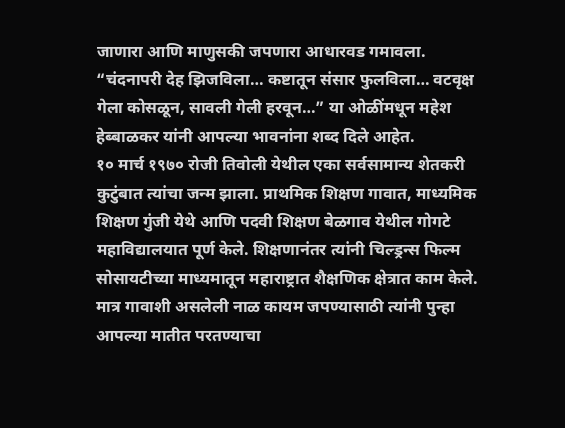जाणारा आणि माणुसकी जपणारा आधारवड गमावला.
“चंदनापरी देह झिजविला… कष्टातून संसार फुलविला… वटवृक्ष गेला कोसळून, सावली गेली हरवून…” या ओळींमधून महेश हेब्बाळकर यांनी आपल्या भावनांना शब्द दिले आहेत.
१० मार्च १९७० रोजी तिवोली येथील एका सर्वसामान्य शेतकरी कुटुंबात त्यांचा जन्म झाला. प्राथमिक शिक्षण गावात, माध्यमिक शिक्षण गुंजी येथे आणि पदवी शिक्षण बेळगाव येथील गोगटे महाविद्यालयात पूर्ण केले. शिक्षणानंतर त्यांनी चिल्ड्रन्स फिल्म सोसायटीच्या माध्यमातून महाराष्ट्रात शैक्षणिक क्षेत्रात काम केले. मात्र गावाशी असलेली नाळ कायम जपण्यासाठी त्यांनी पुन्हा आपल्या मातीत परतण्याचा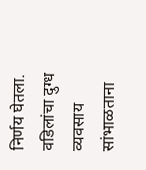निर्णय घेतला.
वडिलांचा दुग्ध व्यवसाय सांभाळताना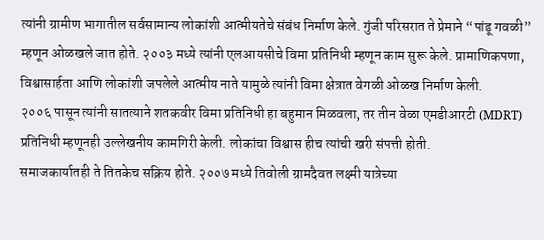त्यांनी ग्रामीण भागातील सर्वसामान्य लोकांशी आत्मीयतेचे संबंध निर्माण केले. गुंजी परिसरात ते प्रेमाने “पांडू गवळी” म्हणून ओळखले जात होते. २००३ मध्ये त्यांनी एलआयसीचे विमा प्रतिनिधी म्हणून काम सुरू केले. प्रामाणिकपणा, विश्वासार्हता आणि लोकांशी जपलेले आत्मीय नाते यामुळे त्यांनी विमा क्षेत्रात वेगळी ओळख निर्माण केली.
२००६ पासून त्यांनी सातत्याने शतकवीर विमा प्रतिनिधी हा बहुमान मिळवला, तर तीन वेळा एमडीआरटी (MDRT) प्रतिनिधी म्हणूनही उल्लेखनीय कामगिरी केली. लोकांचा विश्वास हीच त्यांची खरी संपत्ती होती.
समाजकार्यातही ते तितकेच सक्रिय होते. २००७ मध्ये तिवोली ग्रामदैवत लक्ष्मी यात्रेच्या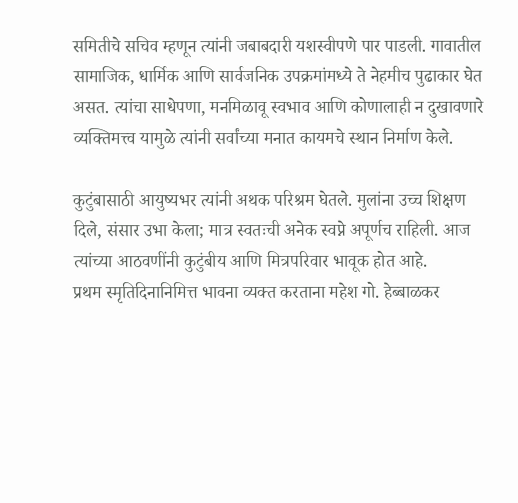समितीचे सचिव म्हणून त्यांनी जबाबदारी यशस्वीपणे पार पाडली. गावातील सामाजिक, धार्मिक आणि सार्वजनिक उपक्रमांमध्ये ते नेहमीच पुढाकार घेत असत. त्यांचा साधेपणा, मनमिळावू स्वभाव आणि कोणालाही न दुखावणारे व्यक्तिमत्त्व यामुळे त्यांनी सर्वांच्या मनात कायमचे स्थान निर्माण केले.

कुटुंबासाठी आयुष्यभर त्यांनी अथक परिश्रम घेतले. मुलांना उच्च शिक्षण दिले, संसार उभा केला; मात्र स्वतःची अनेक स्वप्ने अपूर्णच राहिली. आज त्यांच्या आठवणींनी कुटुंबीय आणि मित्रपरिवार भावूक होत आहे.
प्रथम स्मृतिदिनानिमित्त भावना व्यक्त करताना महेश गो. हेब्बाळकर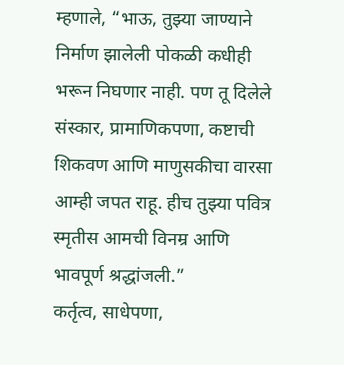म्हणाले, “भाऊ, तुझ्या जाण्याने निर्माण झालेली पोकळी कधीही भरून निघणार नाही. पण तू दिलेले संस्कार, प्रामाणिकपणा, कष्टाची शिकवण आणि माणुसकीचा वारसा आम्ही जपत राहू. हीच तुझ्या पवित्र स्मृतीस आमची विनम्र आणि भावपूर्ण श्रद्धांजली.”
कर्तृत्व, साधेपणा,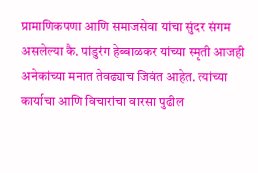प्रामाणिकपणा आणि समाजसेवा यांचा सुंदर संगम असलेल्या कै. पांडुरंग हेब्बाळकर यांच्या स्मृती आजही अनेकांच्या मनात तेवढ्याच जिवंत आहेत. त्यांच्या कार्याचा आणि विचारांचा वारसा पुढील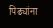पिढ्यांना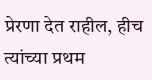प्रेरणा देत राहील, हीच त्यांच्या प्रथम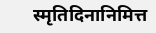स्मृतिदिनानिमित्त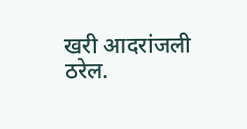खरी आदरांजली ठरेल.